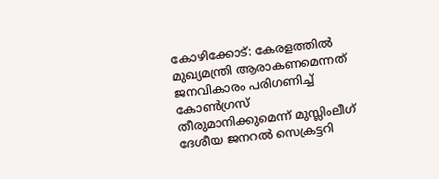കോഴിക്കോട്: കേരളത്തിൽ മുഖ്യമന്ത്രി ആരാകണമെന്നത് ജനവികാരം പരിഗണിച്ച് കോൺഗ്രസ് തീരുമാനിക്കുമെന്ന് മുസ്ലിംലീഗ് ദേശീയ ജനറൽ സെക്രട്ടറി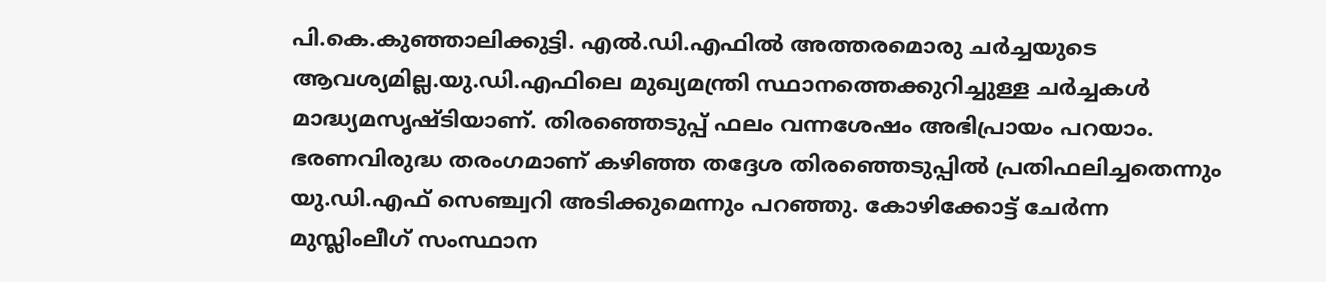പി.കെ.കുഞ്ഞാലിക്കുട്ടി. എൽ.ഡി.എഫിൽ അത്തരമൊരു ചർച്ചയുടെ ആവശ്യമില്ല.യു.ഡി.എഫിലെ മുഖ്യമന്ത്രി സ്ഥാനത്തെക്കുറിച്ചുള്ള ചർച്ചകൾ മാദ്ധ്യമസൃഷ്ടിയാണ്. തിരഞ്ഞെടുപ്പ് ഫലം വന്നശേഷം അഭിപ്രായം പറയാം. ഭരണവിരുദ്ധ തരംഗമാണ് കഴിഞ്ഞ തദ്ദേശ തിരഞ്ഞെടുപ്പിൽ പ്രതിഫലിച്ചതെന്നും യു.ഡി.എഫ് സെഞ്ച്വറി അടിക്കുമെന്നും പറഞ്ഞു. കോഴിക്കോട്ട് ചേർന്ന മുസ്ലിംലീഗ് സംസ്ഥാന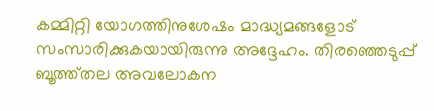കമ്മിറ്റി യോഗത്തിനുശേഷം മാദ്ധ്യമങ്ങളോട് സംസാരിക്കുകയായിരുന്നു അദ്ദേഹം. തിരഞ്ഞെടുപ്പ് ബൂത്ത്തല അവലോകന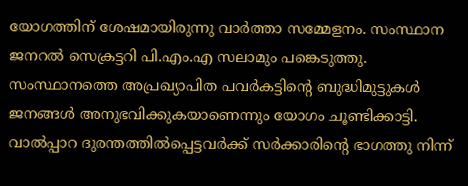യോഗത്തിന് ശേഷമായിരുന്നു വാർത്താ സമ്മേളനം. സംസ്ഥാന ജനറൽ സെക്രട്ടറി പി.എം.എ സലാമും പങ്കെടുത്തു. സംസ്ഥാനത്തെ അപ്രഖ്യാപിത പവർകട്ടിന്റെ ബുദ്ധിമുട്ടുകൾ ജനങ്ങൾ അനുഭവിക്കുകയാണെന്നും യോഗം ചൂണ്ടിക്കാട്ടി. വാൽപ്പാറ ദുരന്തത്തിൽപ്പെട്ടവർക്ക് സർക്കാരിന്റെ ഭാഗത്തു നിന്ന്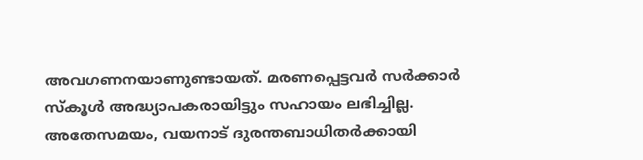അവഗണനയാണുണ്ടായത്. മരണപ്പെട്ടവർ സർക്കാർ സ്കൂൾ അദ്ധ്യാപകരായിട്ടും സഹായം ലഭിച്ചില്ല. അതേസമയം, വയനാട് ദുരന്തബാധിതർക്കായി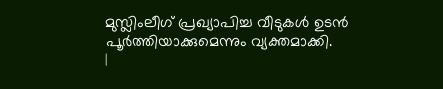മുസ്ലിംലീഗ് പ്രഖ്യാപിച്ച വീടുകൾ ഉടൻ പൂർത്തിയാക്കുമെന്നും വ്യക്തമാക്കി.
|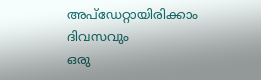അപ്ഡേറ്റായിരിക്കാം ദിവസവും
ഒരു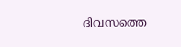ദിവസത്തെ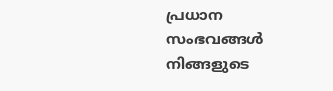പ്രധാന സംഭവങ്ങൾ നിങ്ങളുടെ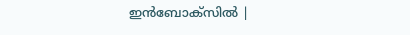ഇൻബോക്സിൽ |